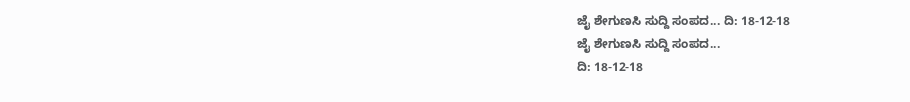ಜೈ ಶೇಗುಣಸಿ ಸುದ್ದಿ ಸಂಪದ... ದಿ: 18-12-18
ಜೈ ಶೇಗುಣಸಿ ಸುದ್ದಿ ಸಂಪದ...
ದಿ: 18-12-18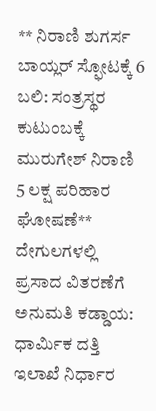** ನಿರಾಣಿ ಶುಗರ್ಸ ಬಾಯ್ಲರ್ ಸ್ಫೋಟಕ್ಕೆ 6 ಬಲಿ: ಸಂತ್ರಸ್ಥರ ಕುಟುಂಬಕ್ಕೆ ಮುರುಗೇಶ್ ನಿರಾಣಿ 5 ಲಕ್ಷ ಪರಿಹಾರ ಘೋಷಣೆ** ದೇಗುಲಗಳಲ್ಲಿ ಪ್ರಸಾದ ವಿತರಣೆಗೆ ಅನುಮತಿ ಕಡ್ಡಾಯ: ಧಾರ್ಮಿಕ ದತ್ತಿ ಇಲಾಖೆ ನಿರ್ಧಾರ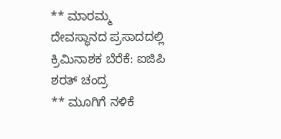** ಮಾರಮ್ಮ ದೇವಸ್ಥಾನದ ಪ್ರಸಾದದಲ್ಲಿ ಕ್ರಿಮಿನಾಶಕ ಬೆರೆಕೆ: ಐಜಿಪಿ ಶರತ್ ಚಂದ್ರ
** ಮೂಗಿಗೆ ನಳಿಕೆ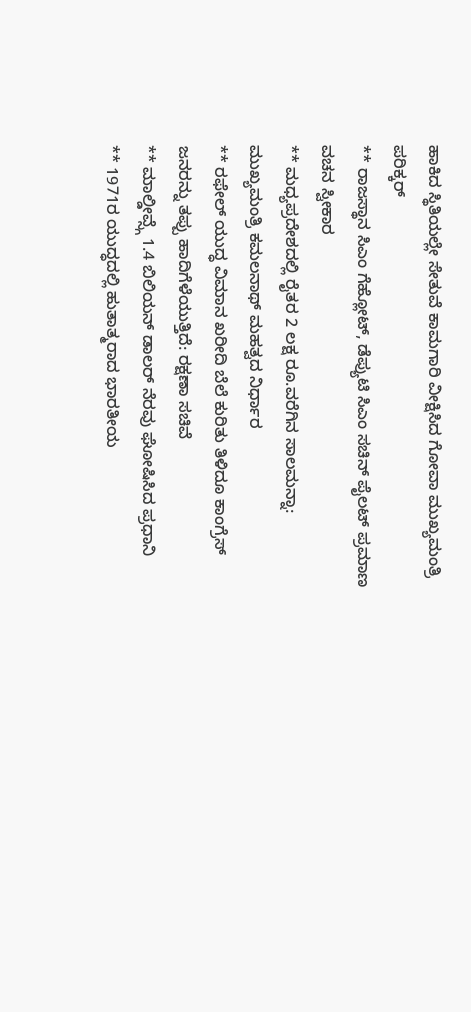ಹಾಕಿದ ಸ್ಥಿತಿಯಲ್ಲೇ ಸೇತುವೆ ಕಾಮಗಾರಿ ವೀಕ್ಷಿಸಿದ ಗೋವಾ ಮುಖ್ಯಮಂತ್ರಿ ಪರಿಕ್ಕರ್
** ರಾಜಸ್ಥಾನ ಸಿಎಂ ಗೆಹ್ಲೋಟ್, ಡೆಪ್ಯುಟಿ ಸಿಎಂ ಸಚಿನ್ ಪೈಲಟ್ ಪ್ರಮಾಣ ವಚನ ಸ್ವೀಕಾರ
** ಮಧ್ಯಪ್ರದೇಶದಲ್ಲಿ ರೈತರ 2 ಲಕ್ಷ ರೂ.ವರೆಗಿನ ಸಾಲಮನ್ನಾ: ಮುಖ್ಯಮಂತ್ರಿ ಕಮಲನಾಥ್ ಮಹತ್ವದ ನಿರ್ಧಾರ
** ರಫೇಲ್ ಯುದ್ಧ ವಿಮಾನ ಖರೀದಿ ಬೆಲೆ ಕುರಿತು ತಿಳಿದೂ ಕಾಂಗ್ರೆಸ್ ಜನರನ್ನು ತಪ್ಪು ಹಾದಿಗೆಳೆಯುತ್ತಿದೆ: ರಕ್ಷಣಾ ಸಚಿವೆ
** ಮಾಲ್ಡೀವ್ಸ್ಗೆ 1.4 ಬಿಲಿಯನ್ ಡಾಲರ್ ನೆರವು ಘೋಷಿಸಿದ ಪ್ರಧಾನಿ
** 1971ರ ಯುದ್ಧದಲ್ಲಿ ಹುತಾತ್ಮರಾದ ಭಾರತೀಯ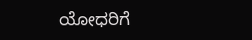ಯೋಧರಿಗೆ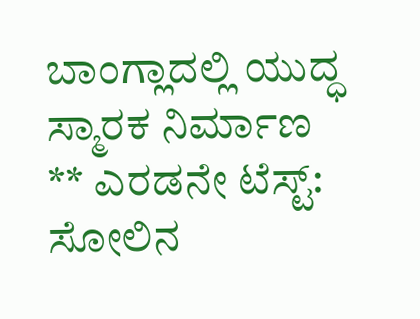ಬಾಂಗ್ಲಾದಲ್ಲಿ ಯುದ್ಧ ಸ್ಮಾರಕ ನಿರ್ಮಾಣ
** ಎರಡನೇ ಟೆಸ್ಟ್: ಸೋಲಿನ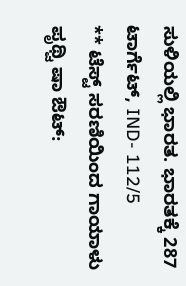ಸುಳಿಯಲ್ಲಿ ಭಾರತ. ಭಾರತಕ್ಕೆ 287 ಟಾರ್ಗೆಟ್, IND- 112/5
** ಟೆಸ್ಟ್ ಸರಣಿಯಿಂದ ಗಾಯಾಳು ಪೃಥ್ವಿ ಷಾ ಔಟ್: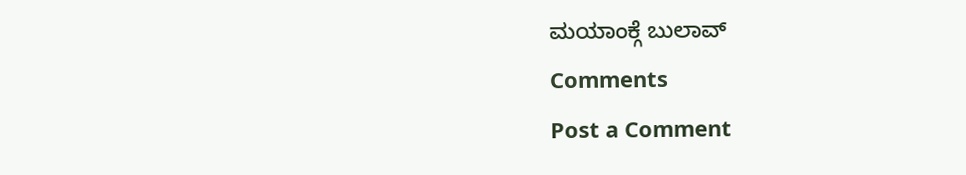ಮಯಾಂಕ್ಗೆ ಬುಲಾವ್
Comments
Post a Comment